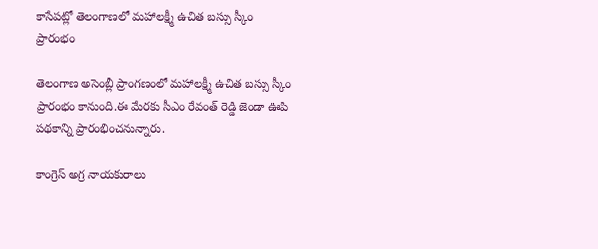కాసేపట్లో తెలంగాణలో మహాలక్ష్మీ ఉచిత బస్సు స్కీం ప్రారంభం

తెలంగాణ అసెంబ్లీ ప్రాంగణంలో మహాలక్ష్మీ ఉచిత బస్సు స్కీం ప్రారంభం కానుంది.ఈ మేరకు సీఎం రేవంత్ రెడ్డి జెండా ఊపి పథకాన్ని ప్రారంభించనున్నారు.

కాంగ్రెస్ అగ్ర నాయకురాలు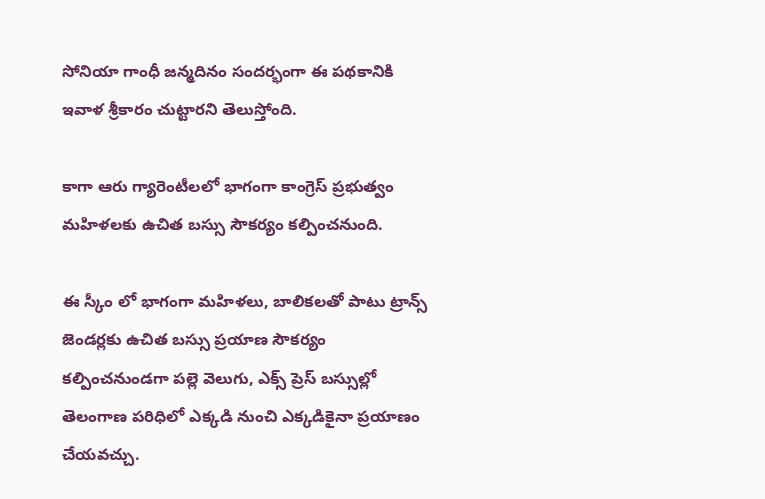సోనియా గాంధీ జన్మదినం సందర్భంగా ఈ పథకానికి ఇవాళ శ్రీకారం చుట్టారని తెలుస్తోంది.

కాగా ఆరు గ్యారెంటీలలో భాగంగా కాంగ్రెస్ ప్రభుత్వం మహిళలకు ఉచిత బస్సు సౌకర్యం కల్పించనుంది.

ఈ స్కీం లో భాగంగా మహిళలు, బాలికలతో పాటు ట్రాన్స్ జెండర్లకు ఉచిత బస్సు ప్రయాణ సౌకర్యం కల్పించనుండగా పల్లె వెలుగు, ఎక్స్ ప్రెస్ బస్సుల్లో తెలంగాణ పరిధిలో ఎక్కడి నుంచి ఎక్కడికైనా ప్రయాణం చేయవచ్చు.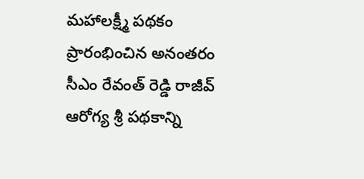మహాలక్ష్మీ పథకం ప్రారంభించిన అనంతరం సీఎం రేవంత్ రెడ్డి రాజీవ్ ఆరోగ్య శ్రీ పథకాన్ని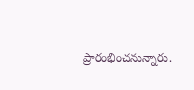ప్రారంభించనున్నారు.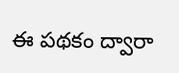ఈ పథకం ద్వారా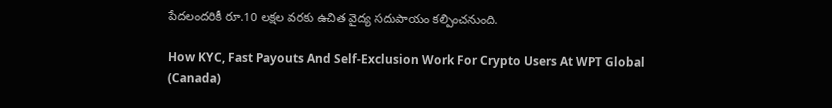పేదలందరికీ రూ.10 లక్షల వరకు ఉచిత వైద్య సదుపాయం కల్పించనుంది.

How KYC, Fast Payouts And Self‑Exclusion Work For Crypto Users At WPT Global (Canada)